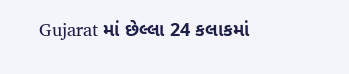Gujarat માં છેલ્લા 24 કલાકમાં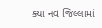ક્યા નવ જિલ્લામાં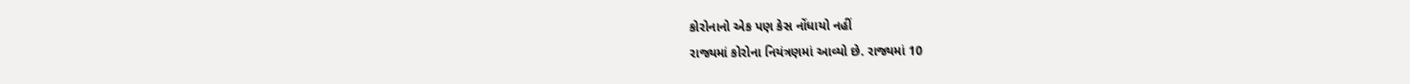કોરોનાનો એક પણ કેસ નોંધાયો નહીં
રાજ્યમાં કોરોના નિયંત્રણમાં આવ્યો છે. રાજ્યમાં 10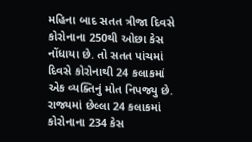મહિના બાદ સતત ત્રીજા દિવસે કોરોનાના 250થી ઓછા કેસ નોંધાયા છે. તો સતત પાંચમાં દિવસે કોરોનાથી 24 કલાકમાં એક વ્યક્તિનું મોત નિપજ્યુ છે. રાજ્યમાં છેલ્લા 24 કલાકમાં કોરોનાના 234 કેસ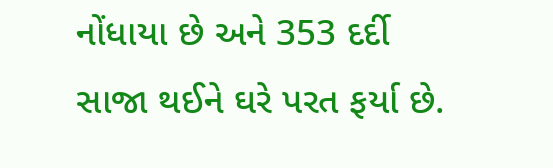નોંધાયા છે અને 353 દર્દી સાજા થઈને ઘરે પરત ફર્યા છે.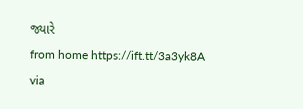જ્યારે
from home https://ift.tt/3a3yk8A
via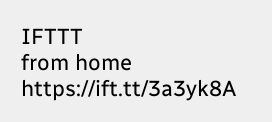IFTTT
from home https://ift.tt/3a3yk8A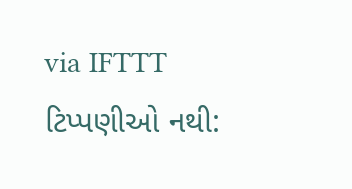via IFTTT
ટિપ્પણીઓ નથી: